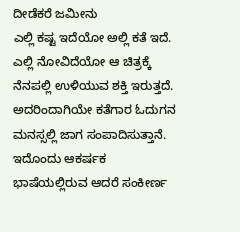ದೀಡೆಕರೆ ಜಮೀನು
ಎಲ್ಲಿ ಕಷ್ಟ ಇದೆಯೋ ಅಲ್ಲಿ ಕತೆ ಇದೆ. ಎಲ್ಲಿ ನೋವಿದೆಯೋ ಆ ಚಿತ್ರಕ್ಕೆ ನೆನಪಲ್ಲಿ ಉಳಿಯುವ ಶಕ್ತಿ ಇರುತ್ತದೆ. ಅದರಿಂದಾಗಿಯೇ ಕತೆಗಾರ ಓದುಗನ ಮನಸ್ಸಲ್ಲಿ ಜಾಗ ಸಂಪಾದಿಸುತ್ತಾನೆ. ಇದೊಂದು ಆಕರ್ಷಕ ಭಾಷೆಯಲ್ಲಿರುವ ಆದರೆ ಸಂಕೀರ್ಣ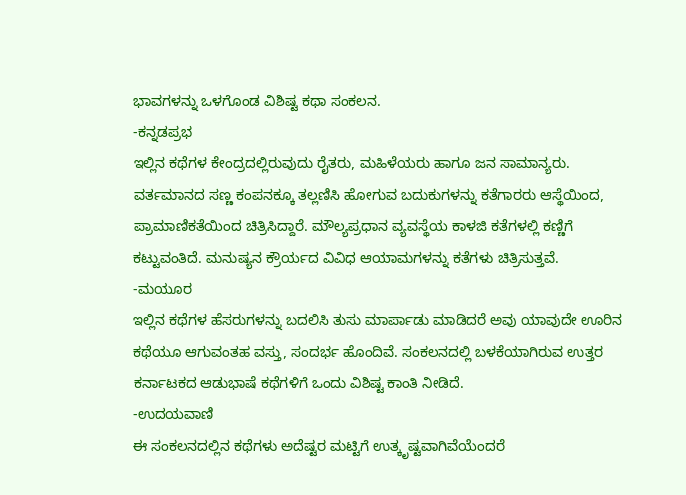ಭಾವಗಳನ್ನು ಒಳಗೊಂಡ ವಿಶಿಷ್ಟ ಕಥಾ ಸಂಕಲನ.
-ಕನ್ನಡಪ್ರಭ
ಇಲ್ಲಿನ ಕಥೆಗಳ ಕೇಂದ್ರದಲ್ಲಿರುವುದು ರೈತರು, ಮಹಿಳೆಯರು ಹಾಗೂ ಜನ ಸಾಮಾನ್ಯರು. ವರ್ತಮಾನದ ಸಣ್ಣ ಕಂಪನಕ್ಕೂ ತಲ್ಲಣಿಸಿ ಹೋಗುವ ಬದುಕುಗಳನ್ನು ಕತೆಗಾರರು ಆಸ್ಥೆಯಿಂದ, ಪ್ರಾಮಾಣಿಕತೆಯಿಂದ ಚಿತ್ರಿಸಿದ್ದಾರೆ. ಮೌಲ್ಯಪ್ರಧಾನ ವ್ಯವಸ್ಥೆಯ ಕಾಳಜಿ ಕತೆಗಳಲ್ಲಿ ಕಣ್ಣಿಗೆ ಕಟ್ಟುವಂತಿದೆ. ಮನುಷ್ಯನ ಕ್ರೌರ್ಯದ ವಿವಿಧ ಆಯಾಮಗಳನ್ನು ಕತೆಗಳು ಚಿತ್ರಿಸುತ್ತವೆ.
-ಮಯೂರ
ಇಲ್ಲಿನ ಕಥೆಗಳ ಹೆಸರುಗಳನ್ನು ಬದಲಿಸಿ ತುಸು ಮಾರ್ಪಾಡು ಮಾಡಿದರೆ ಅವು ಯಾವುದೇ ಊರಿನ ಕಥೆಯೂ ಆಗುವಂತಹ ವಸ್ತು, ಸಂದರ್ಭ ಹೊಂದಿವೆ. ಸಂಕಲನದಲ್ಲಿ ಬಳಕೆಯಾಗಿರುವ ಉತ್ತರ ಕರ್ನಾಟಕದ ಆಡುಭಾಷೆ ಕಥೆಗಳಿಗೆ ಒಂದು ವಿಶಿಷ್ಟ ಕಾಂತಿ ನೀಡಿದೆ.
-ಉದಯವಾಣಿ
ಈ ಸಂಕಲನದಲ್ಲಿನ ಕಥೆಗಳು ಅದೆಷ್ಟರ ಮಟ್ಟಿಗೆ ಉತ್ಕೃಷ್ಟವಾಗಿವೆಯೆಂದರೆ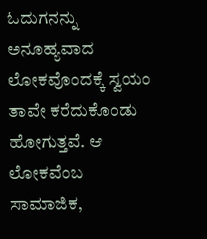ಓದುಗನನ್ನು ಅನೂಹ್ಯವಾದ ಲೋಕವೊಂದಕ್ಕೆ ಸ್ವಯಂ ತಾವೇ ಕರೆದುಕೊಂಡು ಹೋಗುತ್ತವೆ. ಆ ಲೋಕವೆಂಬ ಸಾಮಾಜಿಕ,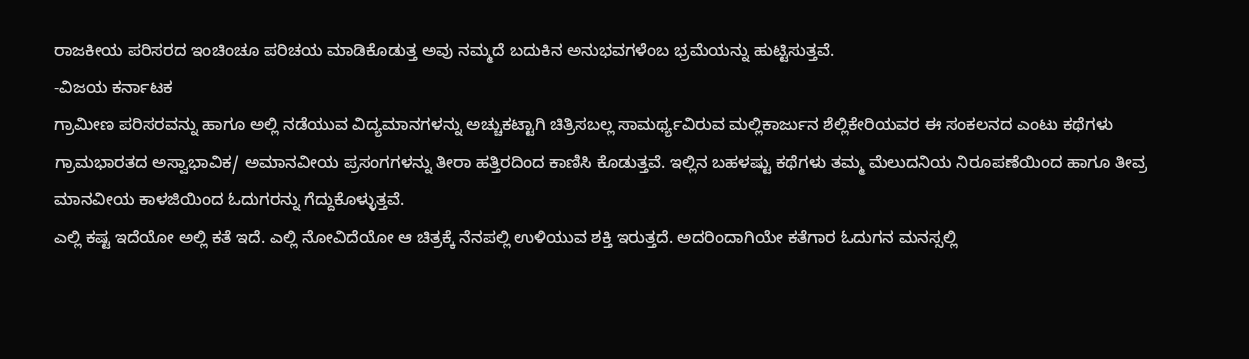ರಾಜಕೀಯ ಪರಿಸರದ ಇಂಚಿಂಚೂ ಪರಿಚಯ ಮಾಡಿಕೊಡುತ್ತ ಅವು ನಮ್ಮದೆ ಬದುಕಿನ ಅನುಭವಗಳೆಂಬ ಭ್ರಮೆಯನ್ನು ಹುಟ್ಟಿಸುತ್ತವೆ.
-ವಿಜಯ ಕರ್ನಾಟಕ
ಗ್ರಾಮೀಣ ಪರಿಸರವನ್ನು ಹಾಗೂ ಅಲ್ಲಿ ನಡೆಯುವ ವಿದ್ಯಮಾನಗಳನ್ನು ಅಚ್ಚುಕಟ್ಟಾಗಿ ಚಿತ್ರಿಸಬಲ್ಲ ಸಾಮರ್ಥ್ಯವಿರುವ ಮಲ್ಲಿಕಾರ್ಜುನ ಶೆಲ್ಲಿಕೇರಿಯವರ ಈ ಸಂಕಲನದ ಎಂಟು ಕಥೆಗಳು ಗ್ರಾಮಭಾರತದ ಅಸ್ವಾಭಾವಿಕ/ ಅಮಾನವೀಯ ಪ್ರಸಂಗಗಳನ್ನು ತೀರಾ ಹತ್ತಿರದಿಂದ ಕಾಣಿಸಿ ಕೊಡುತ್ತವೆ. ಇಲ್ಲಿನ ಬಹಳಷ್ಟು ಕಥೆಗಳು ತಮ್ಮ ಮೆಲುದನಿಯ ನಿರೂಪಣೆಯಿಂದ ಹಾಗೂ ತೀವ್ರ ಮಾನವೀಯ ಕಾಳಜಿಯಿಂದ ಓದುಗರನ್ನು ಗೆದ್ದುಕೊಳ್ಳುತ್ತವೆ.
ಎಲ್ಲಿ ಕಷ್ಟ ಇದೆಯೋ ಅಲ್ಲಿ ಕತೆ ಇದೆ. ಎಲ್ಲಿ ನೋವಿದೆಯೋ ಆ ಚಿತ್ರಕ್ಕೆ ನೆನಪಲ್ಲಿ ಉಳಿಯುವ ಶಕ್ತಿ ಇರುತ್ತದೆ. ಅದರಿಂದಾಗಿಯೇ ಕತೆಗಾರ ಓದುಗನ ಮನಸ್ಸಲ್ಲಿ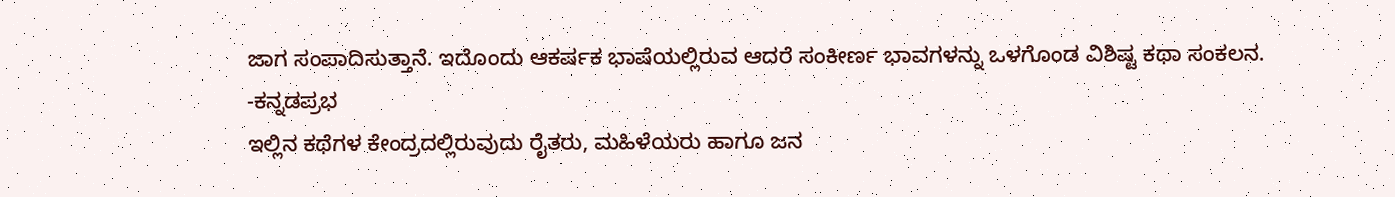ಜಾಗ ಸಂಪಾದಿಸುತ್ತಾನೆ. ಇದೊಂದು ಆಕರ್ಷಕ ಭಾಷೆಯಲ್ಲಿರುವ ಆದರೆ ಸಂಕೀರ್ಣ ಭಾವಗಳನ್ನು ಒಳಗೊಂಡ ವಿಶಿಷ್ಟ ಕಥಾ ಸಂಕಲನ.
-ಕನ್ನಡಪ್ರಭ
ಇಲ್ಲಿನ ಕಥೆಗಳ ಕೇಂದ್ರದಲ್ಲಿರುವುದು ರೈತರು, ಮಹಿಳೆಯರು ಹಾಗೂ ಜನ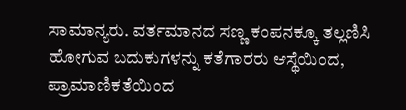ಸಾಮಾನ್ಯರು. ವರ್ತಮಾನದ ಸಣ್ಣ ಕಂಪನಕ್ಕೂ ತಲ್ಲಣಿಸಿ ಹೋಗುವ ಬದುಕುಗಳನ್ನು ಕತೆಗಾರರು ಆಸ್ಥೆಯಿಂದ, ಪ್ರಾಮಾಣಿಕತೆಯಿಂದ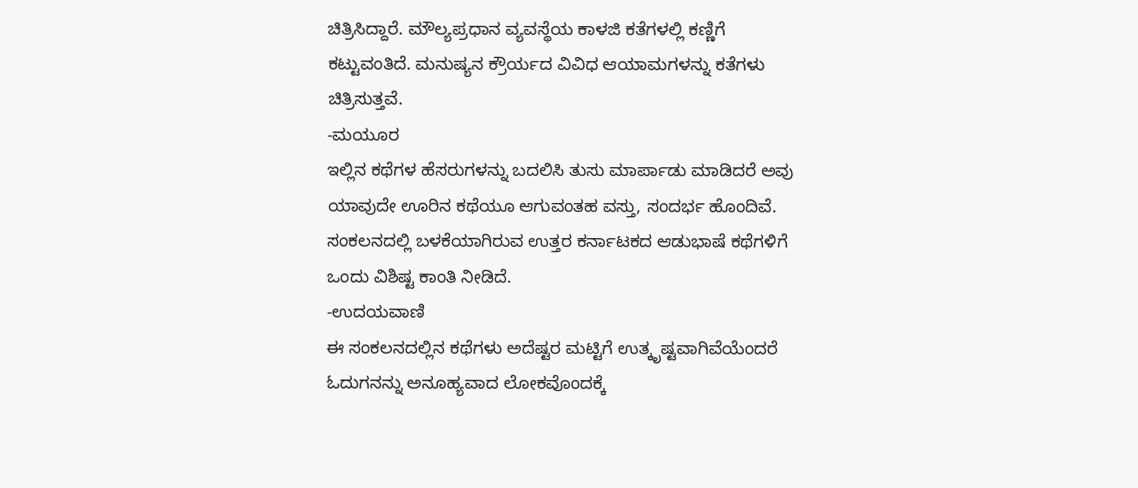ಚಿತ್ರಿಸಿದ್ದಾರೆ. ಮೌಲ್ಯಪ್ರಧಾನ ವ್ಯವಸ್ಥೆಯ ಕಾಳಜಿ ಕತೆಗಳಲ್ಲಿ ಕಣ್ಣಿಗೆ ಕಟ್ಟುವಂತಿದೆ. ಮನುಷ್ಯನ ಕ್ರೌರ್ಯದ ವಿವಿಧ ಆಯಾಮಗಳನ್ನು ಕತೆಗಳು ಚಿತ್ರಿಸುತ್ತವೆ.
-ಮಯೂರ
ಇಲ್ಲಿನ ಕಥೆಗಳ ಹೆಸರುಗಳನ್ನು ಬದಲಿಸಿ ತುಸು ಮಾರ್ಪಾಡು ಮಾಡಿದರೆ ಅವು ಯಾವುದೇ ಊರಿನ ಕಥೆಯೂ ಆಗುವಂತಹ ವಸ್ತು, ಸಂದರ್ಭ ಹೊಂದಿವೆ. ಸಂಕಲನದಲ್ಲಿ ಬಳಕೆಯಾಗಿರುವ ಉತ್ತರ ಕರ್ನಾಟಕದ ಆಡುಭಾಷೆ ಕಥೆಗಳಿಗೆ ಒಂದು ವಿಶಿಷ್ಟ ಕಾಂತಿ ನೀಡಿದೆ.
-ಉದಯವಾಣಿ
ಈ ಸಂಕಲನದಲ್ಲಿನ ಕಥೆಗಳು ಅದೆಷ್ಟರ ಮಟ್ಟಿಗೆ ಉತ್ಕೃಷ್ಟವಾಗಿವೆಯೆಂದರೆ ಓದುಗನನ್ನು ಅನೂಹ್ಯವಾದ ಲೋಕವೊಂದಕ್ಕೆ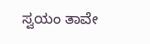ಸ್ವಯಂ ತಾವೇ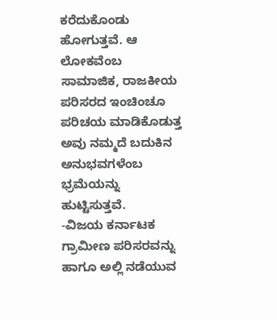ಕರೆದುಕೊಂಡು ಹೋಗುತ್ತವೆ. ಆ ಲೋಕವೆಂಬ ಸಾಮಾಜಿಕ, ರಾಜಕೀಯ ಪರಿಸರದ ಇಂಚಿಂಚೂ ಪರಿಚಯ ಮಾಡಿಕೊಡುತ್ತ ಅವು ನಮ್ಮದೆ ಬದುಕಿನ ಅನುಭವಗಳೆಂಬ ಭ್ರಮೆಯನ್ನು ಹುಟ್ಟಿಸುತ್ತವೆ.
-ವಿಜಯ ಕರ್ನಾಟಕ
ಗ್ರಾಮೀಣ ಪರಿಸರವನ್ನು ಹಾಗೂ ಅಲ್ಲಿ ನಡೆಯುವ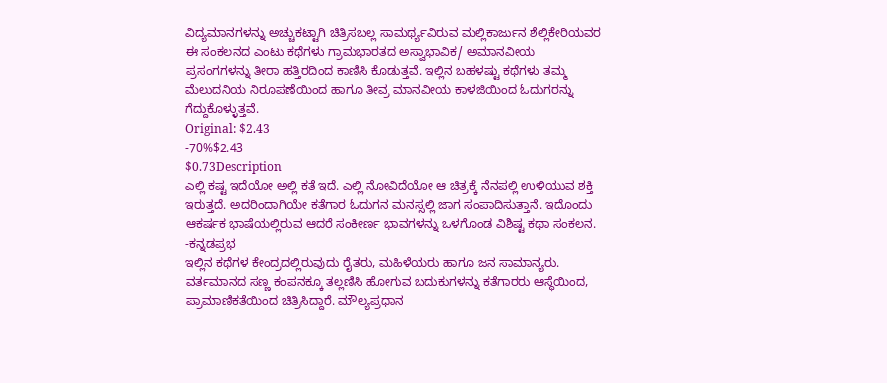ವಿದ್ಯಮಾನಗಳನ್ನು ಅಚ್ಚುಕಟ್ಟಾಗಿ ಚಿತ್ರಿಸಬಲ್ಲ ಸಾಮರ್ಥ್ಯವಿರುವ ಮಲ್ಲಿಕಾರ್ಜುನ ಶೆಲ್ಲಿಕೇರಿಯವರ ಈ ಸಂಕಲನದ ಎಂಟು ಕಥೆಗಳು ಗ್ರಾಮಭಾರತದ ಅಸ್ವಾಭಾವಿಕ/ ಅಮಾನವೀಯ ಪ್ರಸಂಗಗಳನ್ನು ತೀರಾ ಹತ್ತಿರದಿಂದ ಕಾಣಿಸಿ ಕೊಡುತ್ತವೆ. ಇಲ್ಲಿನ ಬಹಳಷ್ಟು ಕಥೆಗಳು ತಮ್ಮ ಮೆಲುದನಿಯ ನಿರೂಪಣೆಯಿಂದ ಹಾಗೂ ತೀವ್ರ ಮಾನವೀಯ ಕಾಳಜಿಯಿಂದ ಓದುಗರನ್ನು ಗೆದ್ದುಕೊಳ್ಳುತ್ತವೆ.
Original: $2.43
-70%$2.43
$0.73Description
ಎಲ್ಲಿ ಕಷ್ಟ ಇದೆಯೋ ಅಲ್ಲಿ ಕತೆ ಇದೆ. ಎಲ್ಲಿ ನೋವಿದೆಯೋ ಆ ಚಿತ್ರಕ್ಕೆ ನೆನಪಲ್ಲಿ ಉಳಿಯುವ ಶಕ್ತಿ ಇರುತ್ತದೆ. ಅದರಿಂದಾಗಿಯೇ ಕತೆಗಾರ ಓದುಗನ ಮನಸ್ಸಲ್ಲಿ ಜಾಗ ಸಂಪಾದಿಸುತ್ತಾನೆ. ಇದೊಂದು ಆಕರ್ಷಕ ಭಾಷೆಯಲ್ಲಿರುವ ಆದರೆ ಸಂಕೀರ್ಣ ಭಾವಗಳನ್ನು ಒಳಗೊಂಡ ವಿಶಿಷ್ಟ ಕಥಾ ಸಂಕಲನ.
-ಕನ್ನಡಪ್ರಭ
ಇಲ್ಲಿನ ಕಥೆಗಳ ಕೇಂದ್ರದಲ್ಲಿರುವುದು ರೈತರು, ಮಹಿಳೆಯರು ಹಾಗೂ ಜನ ಸಾಮಾನ್ಯರು. ವರ್ತಮಾನದ ಸಣ್ಣ ಕಂಪನಕ್ಕೂ ತಲ್ಲಣಿಸಿ ಹೋಗುವ ಬದುಕುಗಳನ್ನು ಕತೆಗಾರರು ಆಸ್ಥೆಯಿಂದ, ಪ್ರಾಮಾಣಿಕತೆಯಿಂದ ಚಿತ್ರಿಸಿದ್ದಾರೆ. ಮೌಲ್ಯಪ್ರಧಾನ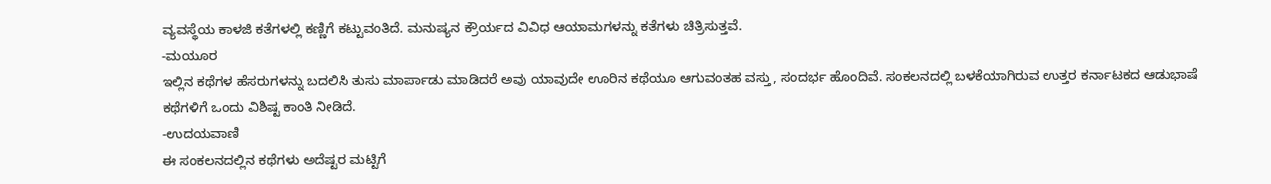ವ್ಯವಸ್ಥೆಯ ಕಾಳಜಿ ಕತೆಗಳಲ್ಲಿ ಕಣ್ಣಿಗೆ ಕಟ್ಟುವಂತಿದೆ. ಮನುಷ್ಯನ ಕ್ರೌರ್ಯದ ವಿವಿಧ ಆಯಾಮಗಳನ್ನು ಕತೆಗಳು ಚಿತ್ರಿಸುತ್ತವೆ.
-ಮಯೂರ
ಇಲ್ಲಿನ ಕಥೆಗಳ ಹೆಸರುಗಳನ್ನು ಬದಲಿಸಿ ತುಸು ಮಾರ್ಪಾಡು ಮಾಡಿದರೆ ಅವು ಯಾವುದೇ ಊರಿನ ಕಥೆಯೂ ಆಗುವಂತಹ ವಸ್ತು, ಸಂದರ್ಭ ಹೊಂದಿವೆ. ಸಂಕಲನದಲ್ಲಿ ಬಳಕೆಯಾಗಿರುವ ಉತ್ತರ ಕರ್ನಾಟಕದ ಆಡುಭಾಷೆ ಕಥೆಗಳಿಗೆ ಒಂದು ವಿಶಿಷ್ಟ ಕಾಂತಿ ನೀಡಿದೆ.
-ಉದಯವಾಣಿ
ಈ ಸಂಕಲನದಲ್ಲಿನ ಕಥೆಗಳು ಅದೆಷ್ಟರ ಮಟ್ಟಿಗೆ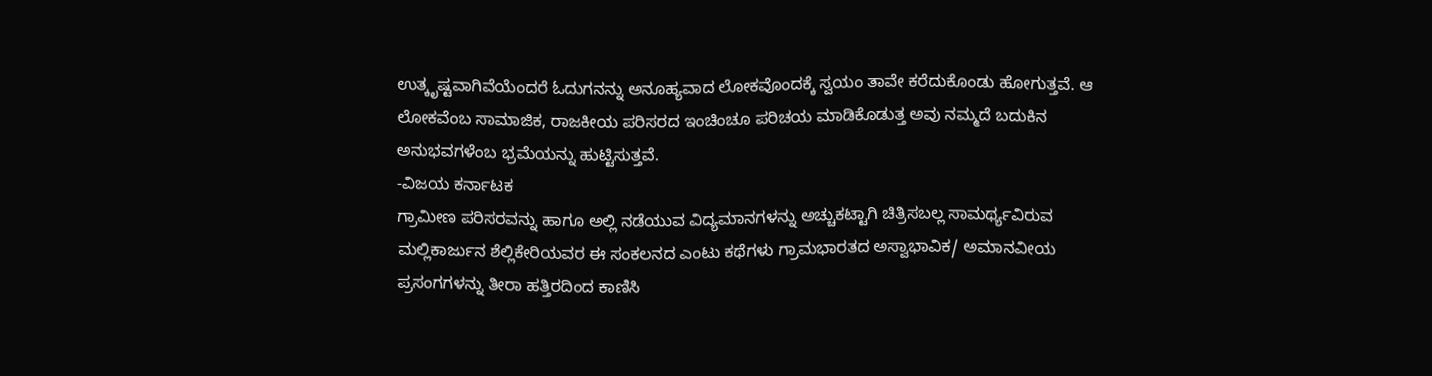ಉತ್ಕೃಷ್ಟವಾಗಿವೆಯೆಂದರೆ ಓದುಗನನ್ನು ಅನೂಹ್ಯವಾದ ಲೋಕವೊಂದಕ್ಕೆ ಸ್ವಯಂ ತಾವೇ ಕರೆದುಕೊಂಡು ಹೋಗುತ್ತವೆ. ಆ ಲೋಕವೆಂಬ ಸಾಮಾಜಿಕ, ರಾಜಕೀಯ ಪರಿಸರದ ಇಂಚಿಂಚೂ ಪರಿಚಯ ಮಾಡಿಕೊಡುತ್ತ ಅವು ನಮ್ಮದೆ ಬದುಕಿನ ಅನುಭವಗಳೆಂಬ ಭ್ರಮೆಯನ್ನು ಹುಟ್ಟಿಸುತ್ತವೆ.
-ವಿಜಯ ಕರ್ನಾಟಕ
ಗ್ರಾಮೀಣ ಪರಿಸರವನ್ನು ಹಾಗೂ ಅಲ್ಲಿ ನಡೆಯುವ ವಿದ್ಯಮಾನಗಳನ್ನು ಅಚ್ಚುಕಟ್ಟಾಗಿ ಚಿತ್ರಿಸಬಲ್ಲ ಸಾಮರ್ಥ್ಯವಿರುವ ಮಲ್ಲಿಕಾರ್ಜುನ ಶೆಲ್ಲಿಕೇರಿಯವರ ಈ ಸಂಕಲನದ ಎಂಟು ಕಥೆಗಳು ಗ್ರಾಮಭಾರತದ ಅಸ್ವಾಭಾವಿಕ/ ಅಮಾನವೀಯ ಪ್ರಸಂಗಗಳನ್ನು ತೀರಾ ಹತ್ತಿರದಿಂದ ಕಾಣಿಸಿ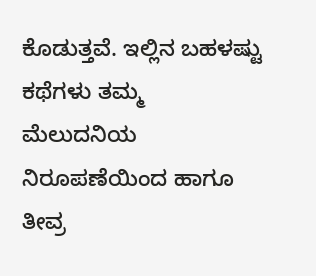ಕೊಡುತ್ತವೆ. ಇಲ್ಲಿನ ಬಹಳಷ್ಟು ಕಥೆಗಳು ತಮ್ಮ ಮೆಲುದನಿಯ ನಿರೂಪಣೆಯಿಂದ ಹಾಗೂ ತೀವ್ರ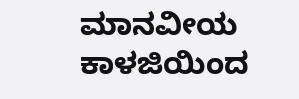ಮಾನವೀಯ ಕಾಳಜಿಯಿಂದ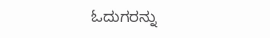ಓದುಗರನ್ನು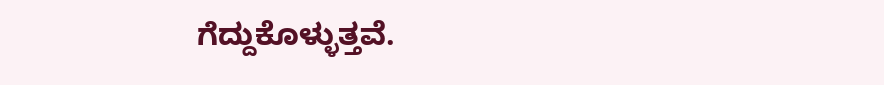ಗೆದ್ದುಕೊಳ್ಳುತ್ತವೆ.